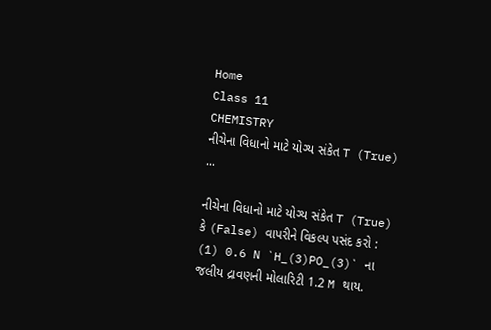Home
Class 11
CHEMISTRY
નીચેના વિધાનો માટે યોગ્ય સંકેત T (True) ...

નીચેના વિધાનો માટે યોગ્ય સંકેત T (True) કે (False) વાપરીને વિકલ્પ પસંદ કરો :
(1) 0.6 N `H_(3)PO_(3)` ના જલીય દ્રાવણની મોલારિટી 1.2 M થાય.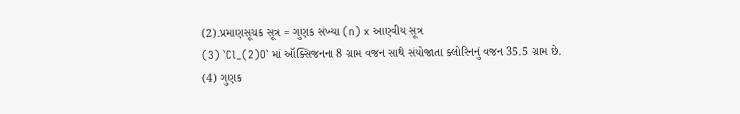(2).પ્રમાણસૂચક સૂત્ર = ગુણક સંખ્યા (n) x આણ્વીય સૂત્ર
(3) `Cl_(2)O` માં ઑક્સિજનના 8 ગ્રામ વજન સાથે સંયોજાતા ક્લોરિનનું વજન 35.5 ગ્રામ છે.
(4) ગુણક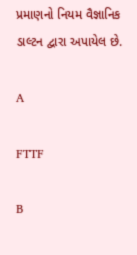પ્રમાણનો નિયમ વૈજ્ઞાનિક ડાલ્ટન દ્વારા અપાયેલ છે.

A

FTTF

B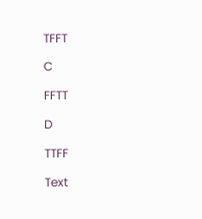TFFT

C

FFTT

D

TTFF

Text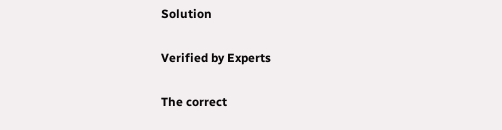Solution

Verified by Experts

The correct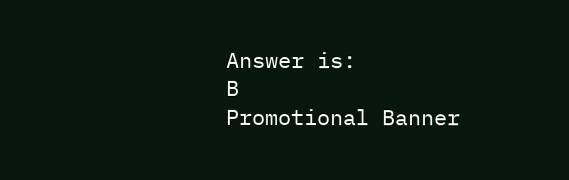Answer is:
B
Promotional Banner